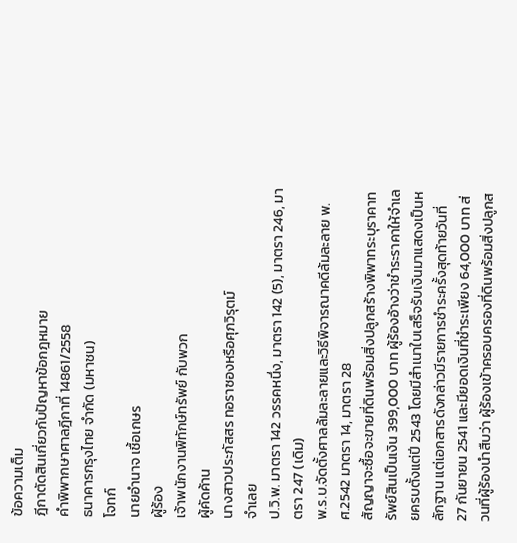ข้อความเต็ม
ฎีกาตัดสินเกี่ยวกับปัญหาข้อกฎหมาย
คำพิพากษาศาลฎีกาที่ 14861/2558
ธนาคารกรุงไทย จำกัด (มหาชน)
โจทก์
นายอำนาจ เชื้อเกษร
ผู้ร้อง
เจ้าพนักงานพิทักษ์ทรัพย์ กับพวก
ผู้คัดค้าน
นางสาวประภัสสร ทอราซองหรือศุภวิรุตม์
จำเลย
ป.วิ.พ. มาตรา 142 วรรคหนึ่ง, มาตรา 142 (5), มาตรา 246, มาตรา 247 (เดิม)
พ.ร.บ.จัดตั้งศาลล้มละลายและวิธีพิจารณาคดีล้มละลาย พ.ศ.2542 มาตรา 14, มาตรา 28
สัญญาจะซื้อจะขายที่ดินพร้อมสิ่งปลูกสร้างพิพาทระบุราคาทรัพย์สินเป็นเงิน 399,000 บาท ผู้ร้องอ้างว่าชำระราคาให้จำเลยครบตั้งแต่ปี 2543 โดยมีสำเนาใบเสร็จรับเงินมาแสดงเป็นหลักฐาน แต่เอกสารดังกล่าวมีรายการชำระครั้งสุดท้ายวันที่ 27 กันยายน 2541 และมียอดเงินที่ชำระเพียง 64,000 บาท ส่วนที่ผู้ร้องนำสืบว่า ผู้ร้องเข้าครอบครองที่ดินพร้อมสิ่งปลูกส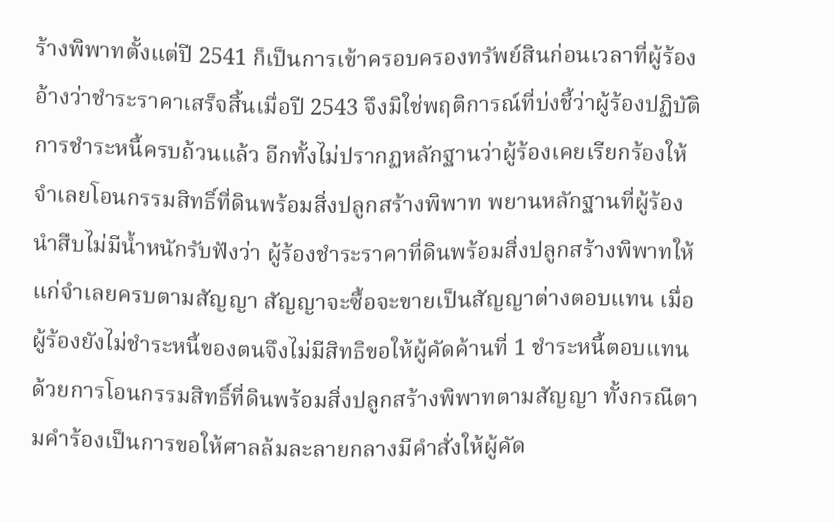ร้างพิพาทตั้งแต่ปี 2541 ก็เป็นการเข้าครอบครองทรัพย์สินก่อนเวลาที่ผู้ร้องอ้างว่าชำระราคาเสร็จสิ้นเมื่อปี 2543 จึงมิใช่พฤติการณ์ที่บ่งชี้ว่าผู้ร้องปฏิบัติการชำระหนี้ครบถ้วนแล้ว อีกทั้งไม่ปรากฏหลักฐานว่าผู้ร้องเคยเรียกร้องให้จำเลยโอนกรรมสิทธิ์ที่ดินพร้อมสิ่งปลูกสร้างพิพาท พยานหลักฐานที่ผู้ร้องนำสืบไม่มีน้ำหนักรับฟังว่า ผู้ร้องชำระราคาที่ดินพร้อมสิ่งปลูกสร้างพิพาทให้แก่จำเลยครบตามสัญญา สัญญาจะซื้อจะขายเป็นสัญญาต่างตอบแทน เมื่อผู้ร้องยังไม่ชำระหนี้ของตนจึงไม่มีสิทธิขอให้ผู้คัดค้านที่ 1 ชำระหนี้ตอบแทนด้วยการโอนกรรมสิทธิ์ที่ดินพร้อมสิ่งปลูกสร้างพิพาทตามสัญญา ทั้งกรณีตามคำร้องเป็นการขอให้ศาลล้มละลายกลางมีคำสั่งให้ผู้คัด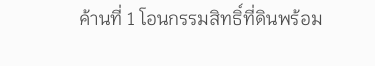ค้านที่ 1 โอนกรรมสิทธิ์ที่ดินพร้อม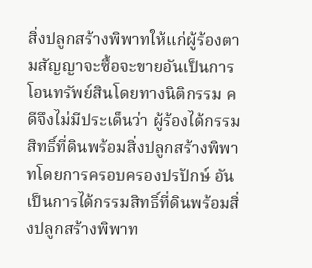สิ่งปลูกสร้างพิพาทให้แก่ผู้ร้องตามสัญญาจะซื้อจะขายอันเป็นการโอนทรัพย์สินโดยทางนิติกรรม คดีจึงไม่มีประเด็นว่า ผู้ร้องได้กรรมสิทธิ์ที่ดินพร้อมสิ่งปลูกสร้างพิพาทโดยการครอบครองปรปักษ์ อันเป็นการได้กรรมสิทธิ์ที่ดินพร้อมสิ่งปลูกสร้างพิพาท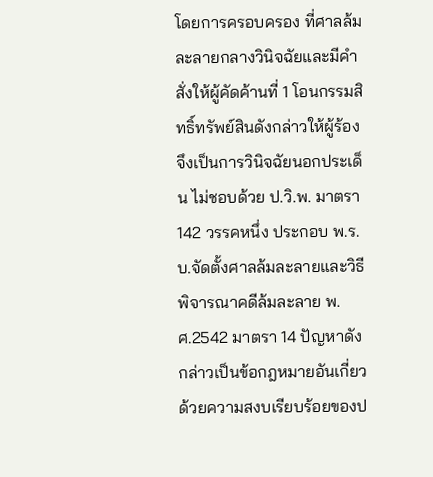โดยการครอบครอง ที่ศาลล้มละลายกลางวินิจฉัยและมีคำสั่งให้ผู้คัดค้านที่ 1 โอนกรรมสิทธิ์ทรัพย์สินดังกล่าวให้ผู้ร้องจึงเป็นการวินิจฉัยนอกประเด็น ไม่ชอบด้วย ป.วิ.พ. มาตรา 142 วรรคหนึ่ง ประกอบ พ.ร.บ.จัดตั้งศาลล้มละลายและวิธีพิจารณาคดีล้มละลาย พ.ศ.2542 มาตรา 14 ปัญหาดังกล่าวเป็นข้อกฎหมายอันเกี่ยวด้วยความสงบเรียบร้อยของป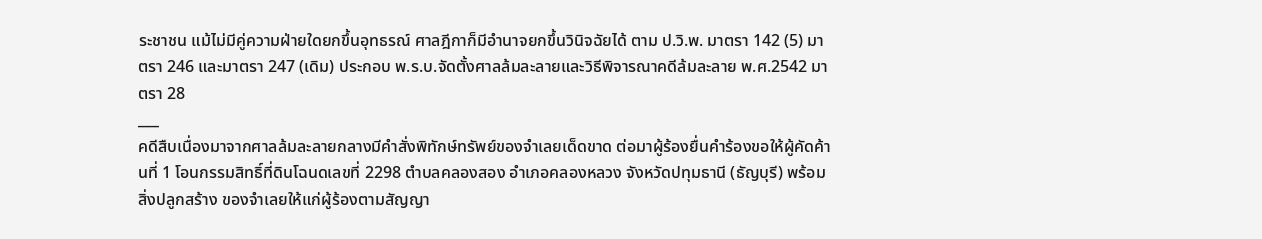ระชาชน แม้ไม่มีคู่ความฝ่ายใดยกขึ้นอุทธรณ์ ศาลฎีกาก็มีอำนาจยกขึ้นวินิจฉัยได้ ตาม ป.วิ.พ. มาตรา 142 (5) มาตรา 246 และมาตรา 247 (เดิม) ประกอบ พ.ร.บ.จัดตั้งศาลล้มละลายและวิธีพิจารณาคดีล้มละลาย พ.ศ.2542 มาตรา 28
___
คดีสืบเนื่องมาจากศาลล้มละลายกลางมีคำสั่งพิทักษ์ทรัพย์ของจำเลยเด็ดขาด ต่อมาผู้ร้องยื่นคำร้องขอให้ผู้คัดค้านที่ 1 โอนกรรมสิทธิ์ที่ดินโฉนดเลขที่ 2298 ตำบลคลองสอง อำเภอคลองหลวง จังหวัดปทุมธานี (ธัญบุรี) พร้อมสิ่งปลูกสร้าง ของจำเลยให้แก่ผู้ร้องตามสัญญา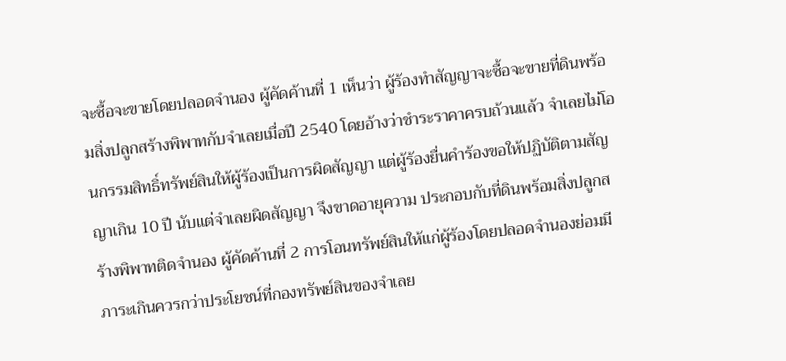จะซื้อจะขายโดยปลอดจำนอง ผู้คัดค้านที่ 1 เห็นว่า ผู้ร้องทำสัญญาจะซื้อจะขายที่ดินพร้อมสิ่งปลูกสร้างพิพาทกับจำเลยเมื่อปี 2540 โดยอ้างว่าชำระราคาครบถ้วนแล้ว จำเลยไม่โอนกรรมสิทธิ์ทรัพย์สินให้ผู้ร้องเป็นการผิดสัญญา แต่ผู้ร้องยื่นคำร้องขอให้ปฏิบัติตามสัญญาเกิน 10 ปี นับแต่จำเลยผิดสัญญา จึงขาดอายุความ ประกอบกับที่ดินพร้อมสิ่งปลูกสร้างพิพาทติดจำนอง ผู้คัดค้านที่ 2 การโอนทรัพย์สินให้แก่ผู้ร้องโดยปลอดจำนองย่อมมีภาระเกินควรกว่าประโยชน์ที่กองทรัพย์สินของจำเลย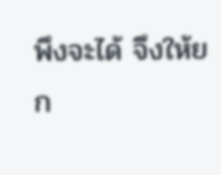พึงจะได้ จึงให้ยก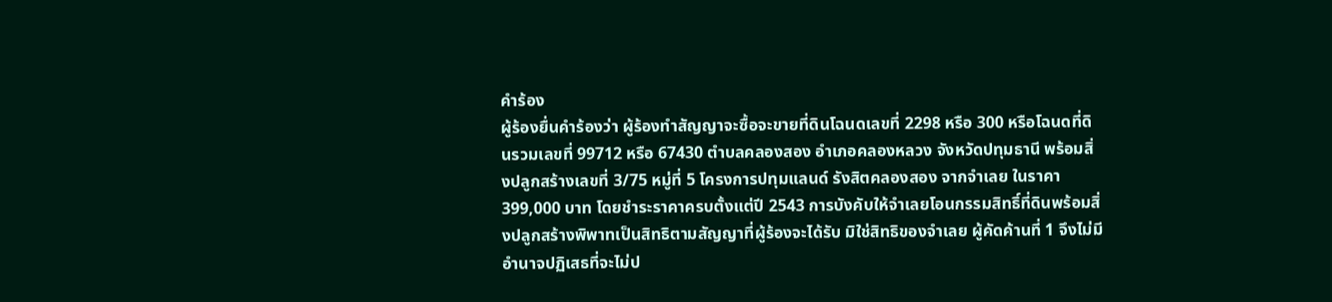คำร้อง
ผู้ร้องยื่นคำร้องว่า ผู้ร้องทำสัญญาจะซื้อจะขายที่ดินโฉนดเลขที่ 2298 หรือ 300 หรือโฉนดที่ดินรวมเลขที่ 99712 หรือ 67430 ตำบลคลองสอง อำเภอคลองหลวง จังหวัดปทุมธานี พร้อมสิ่งปลูกสร้างเลขที่ 3/75 หมู่ที่ 5 โครงการปทุมแลนด์ รังสิตคลองสอง จากจำเลย ในราคา 399,000 บาท โดยชำระราคาครบตั้งแต่ปี 2543 การบังคับให้จำเลยโอนกรรมสิทธิ์ที่ดินพร้อมสิ่งปลูกสร้างพิพาทเป็นสิทธิตามสัญญาที่ผู้ร้องจะได้รับ มิใช่สิทธิของจำเลย ผู้คัดค้านที่ 1 จึงไม่มีอำนาจปฏิเสธที่จะไม่ป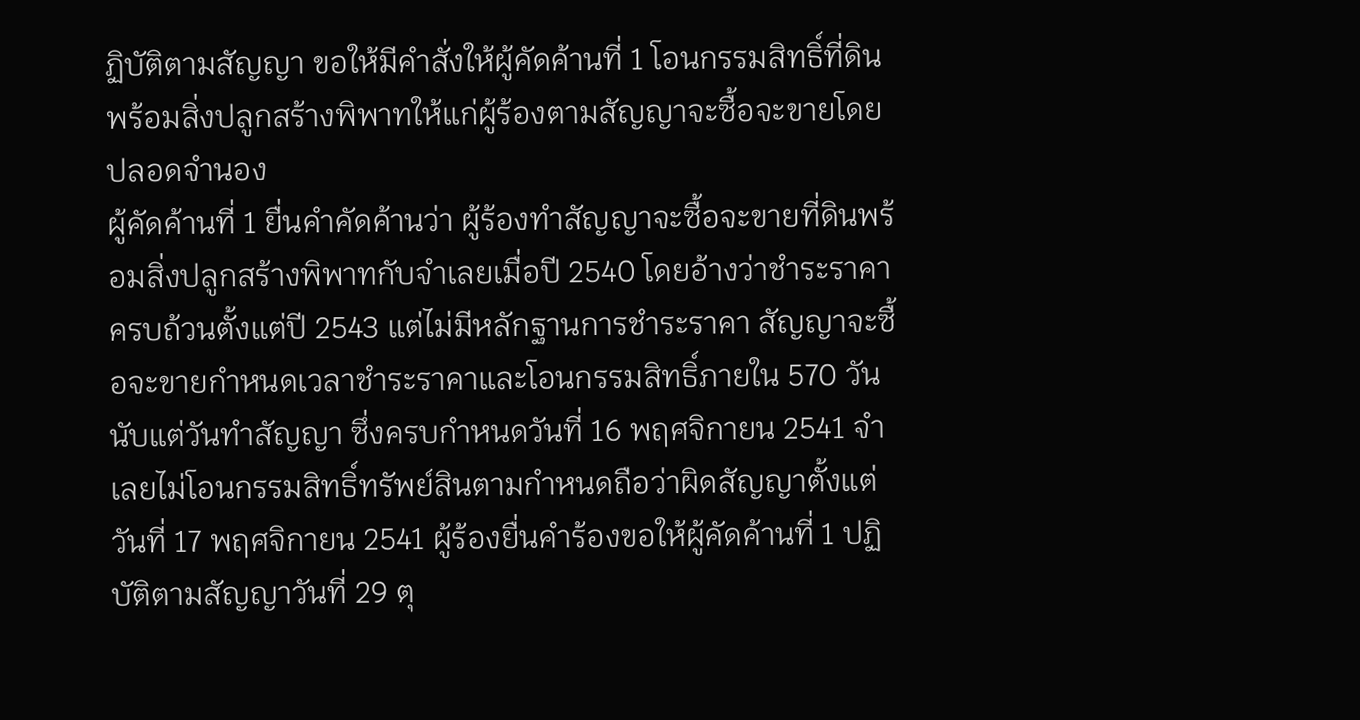ฏิบัติตามสัญญา ขอให้มีคำสั่งให้ผู้คัดค้านที่ 1 โอนกรรมสิทธิ์ที่ดินพร้อมสิ่งปลูกสร้างพิพาทให้แก่ผู้ร้องตามสัญญาจะซื้อจะขายโดยปลอดจำนอง
ผู้คัดค้านที่ 1 ยื่นคำคัดค้านว่า ผู้ร้องทำสัญญาจะซื้อจะขายที่ดินพร้อมสิ่งปลูกสร้างพิพาทกับจำเลยเมื่อปี 2540 โดยอ้างว่าชำระราคาครบถ้วนตั้งแต่ปี 2543 แต่ไม่มีหลักฐานการชำระราคา สัญญาจะซื้อจะขายกำหนดเวลาชำระราคาและโอนกรรมสิทธิ์ภายใน 570 วัน นับแต่วันทำสัญญา ซึ่งครบกำหนดวันที่ 16 พฤศจิกายน 2541 จำเลยไม่โอนกรรมสิทธิ์ทรัพย์สินตามกำหนดถือว่าผิดสัญญาตั้งแต่วันที่ 17 พฤศจิกายน 2541 ผู้ร้องยื่นคำร้องขอให้ผู้คัดค้านที่ 1 ปฏิบัติตามสัญญาวันที่ 29 ตุ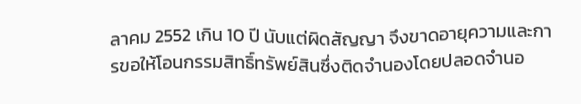ลาคม 2552 เกิน 10 ปี นับแต่ผิดสัญญา จึงขาดอายุความและการขอให้โอนกรรมสิทธิ์ทรัพย์สินซึ่งติดจำนองโดยปลอดจำนอ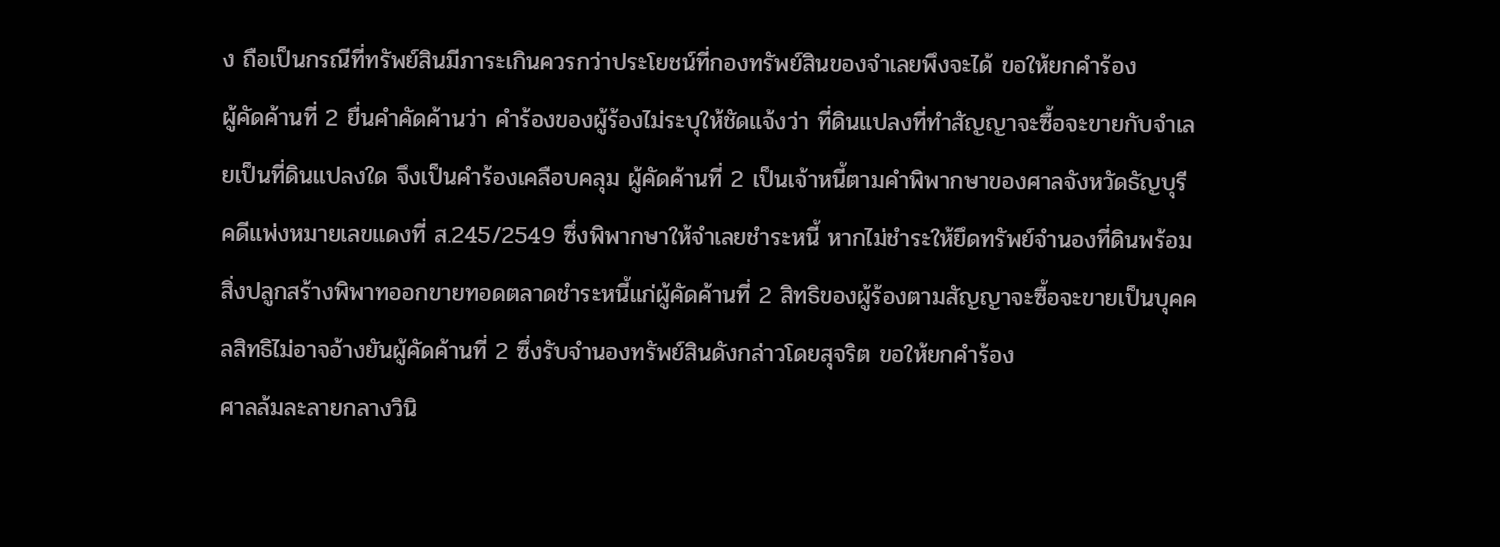ง ถือเป็นกรณีที่ทรัพย์สินมีภาระเกินควรกว่าประโยชน์ที่กองทรัพย์สินของจำเลยพึงจะได้ ขอให้ยกคำร้อง
ผู้คัดค้านที่ 2 ยื่นคำคัดค้านว่า คำร้องของผู้ร้องไม่ระบุให้ชัดแจ้งว่า ที่ดินแปลงที่ทำสัญญาจะซื้อจะขายกับจำเลยเป็นที่ดินแปลงใด จึงเป็นคำร้องเคลือบคลุม ผู้คัดค้านที่ 2 เป็นเจ้าหนี้ตามคำพิพากษาของศาลจังหวัดธัญบุรี คดีแพ่งหมายเลขแดงที่ ส.245/2549 ซึ่งพิพากษาให้จำเลยชำระหนี้ หากไม่ชำระให้ยึดทรัพย์จำนองที่ดินพร้อมสิ่งปลูกสร้างพิพาทออกขายทอดตลาดชำระหนี้แก่ผู้คัดค้านที่ 2 สิทธิของผู้ร้องตามสัญญาจะซื้อจะขายเป็นบุคคลสิทธิไม่อาจอ้างยันผู้คัดค้านที่ 2 ซึ่งรับจำนองทรัพย์สินดังกล่าวโดยสุจริต ขอให้ยกคำร้อง
ศาลล้มละลายกลางวินิ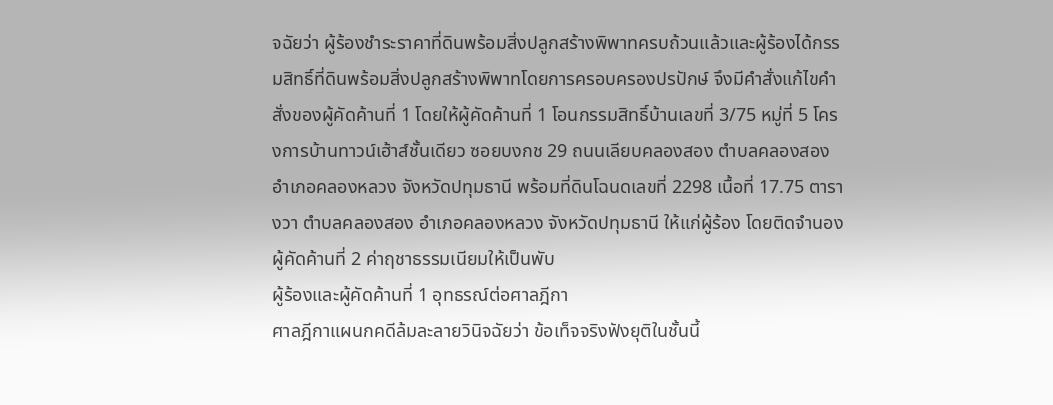จฉัยว่า ผู้ร้องชำระราคาที่ดินพร้อมสิ่งปลูกสร้างพิพาทครบถ้วนแล้วและผู้ร้องได้กรรมสิทธิ์ที่ดินพร้อมสิ่งปลูกสร้างพิพาทโดยการครอบครองปรปักษ์ จึงมีคำสั่งแก้ไขคำสั่งของผู้คัดค้านที่ 1 โดยให้ผู้คัดค้านที่ 1 โอนกรรมสิทธิ์บ้านเลขที่ 3/75 หมู่ที่ 5 โครงการบ้านทาวน์เฮ้าส์ชั้นเดียว ซอยบงกช 29 ถนนเลียบคลองสอง ตำบลคลองสอง อำเภอคลองหลวง จังหวัดปทุมธานี พร้อมที่ดินโฉนดเลขที่ 2298 เนื้อที่ 17.75 ตารางวา ตำบลคลองสอง อำเภอคลองหลวง จังหวัดปทุมธานี ให้แก่ผู้ร้อง โดยติดจำนองผู้คัดค้านที่ 2 ค่าฤชาธรรมเนียมให้เป็นพับ
ผู้ร้องและผู้คัดค้านที่ 1 อุทธรณ์ต่อศาลฎีกา
ศาลฎีกาแผนกคดีล้มละลายวินิจฉัยว่า ข้อเท็จจริงฟังยุติในชั้นนี้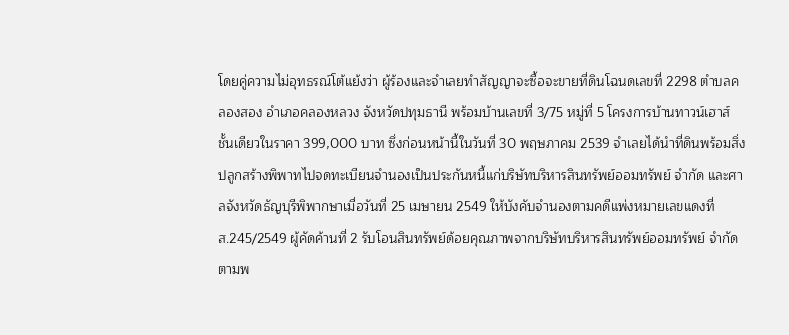โดยคู่ความไม่อุทธรณ์โต้แย้งว่า ผู้ร้องและจำเลยทำสัญญาจะซื้อจะขายที่ดินโฉนดเลขที่ 2298 ตำบลคลองสอง อำเภอคลองหลวง จังหวัดปทุมธานี พร้อมบ้านเลขที่ 3/75 หมู่ที่ 5 โครงการบ้านทาวน์เฮาส์ชั้นเดียวในราคา 399,000 บาท ซึ่งก่อนหน้านี้ในวันที่ 30 พฤษภาคม 2539 จำเลยได้นำที่ดินพร้อมสิ่งปลูกสร้างพิพาทไปจดทะเบียนจำนองเป็นประกันหนี้แก่บริษัทบริหารสินทรัพย์ออมทรัพย์ จำกัด และศาลจังหวัดธัญบุรีพิพากษาเมื่อวันที่ 25 เมษายน 2549 ให้บังคับจำนองตามคดีแพ่งหมายเลขแดงที่ ส.245/2549 ผู้คัดค้านที่ 2 รับโอนสินทรัพย์ด้อยคุณภาพจากบริษัทบริหารสินทรัพย์ออมทรัพย์ จำกัด ตามพ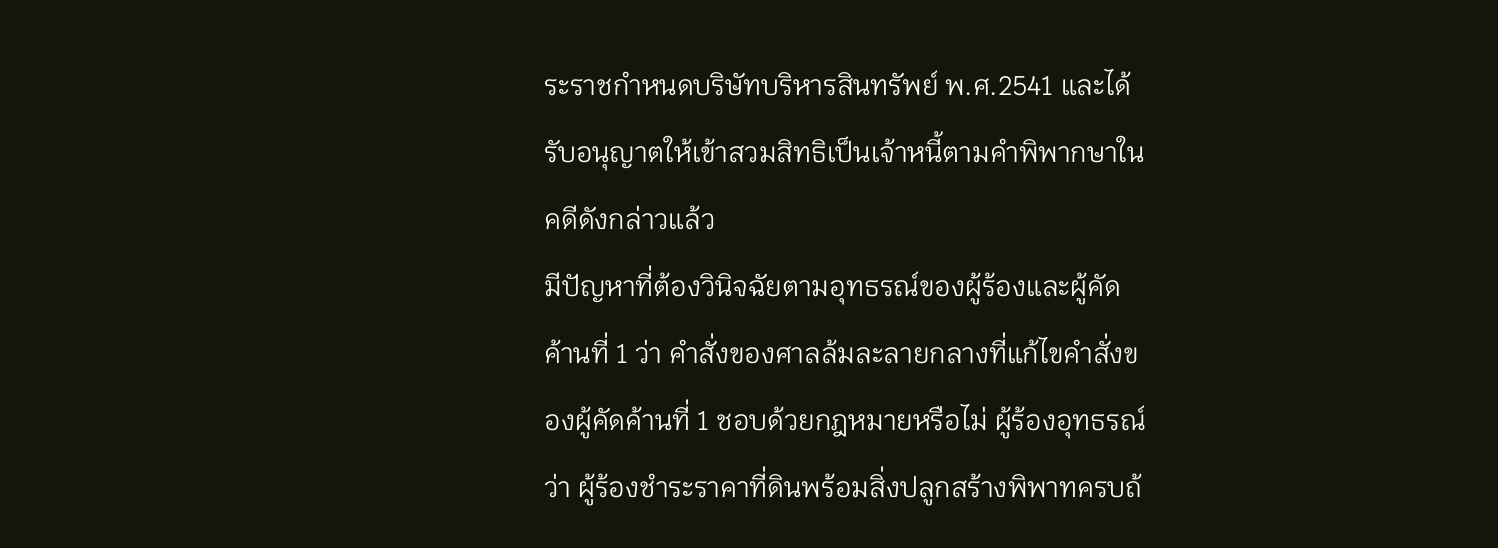ระราชกำหนดบริษัทบริหารสินทรัพย์ พ.ศ.2541 และได้รับอนุญาตให้เข้าสวมสิทธิเป็นเจ้าหนี้ตามคำพิพากษาในคดีดังกล่าวแล้ว
มีปัญหาที่ต้องวินิจฉัยตามอุทธรณ์ของผู้ร้องและผู้คัดค้านที่ 1 ว่า คำสั่งของศาลล้มละลายกลางที่แก้ไขคำสั่งของผู้คัดค้านที่ 1 ชอบด้วยกฎหมายหรือไม่ ผู้ร้องอุทธรณ์ว่า ผู้ร้องชำระราคาที่ดินพร้อมสิ่งปลูกสร้างพิพาทครบถ้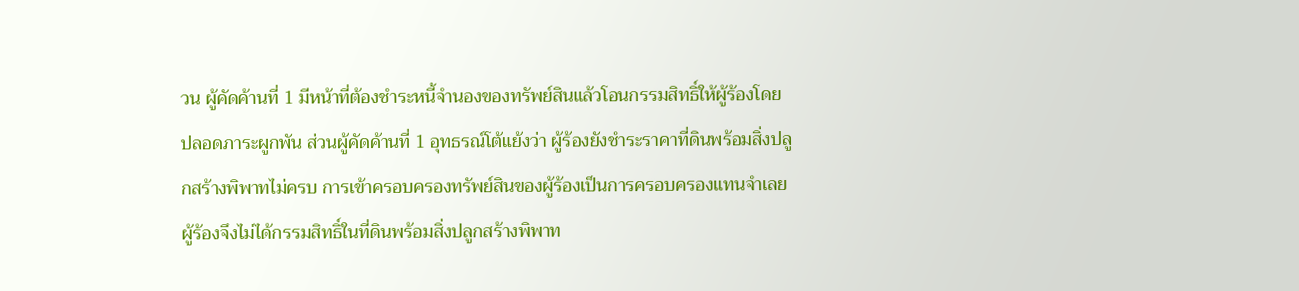วน ผู้คัดค้านที่ 1 มีหน้าที่ต้องชำระหนี้จำนองของทรัพย์สินแล้วโอนกรรมสิทธิ์ให้ผู้ร้องโดยปลอดภาระผูกพัน ส่วนผู้คัดค้านที่ 1 อุทธรณ์โต้แย้งว่า ผู้ร้องยังชำระราคาที่ดินพร้อมสิ่งปลูกสร้างพิพาทไม่ครบ การเข้าครอบครองทรัพย์สินของผู้ร้องเป็นการครอบครองแทนจำเลย ผู้ร้องจึงไม่ได้กรรมสิทธิ์ในที่ดินพร้อมสิ่งปลูกสร้างพิพาท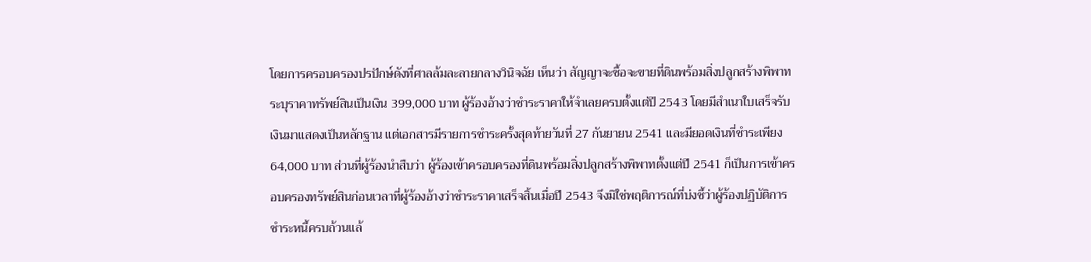โดยการครอบครองปรปักษ์ดังที่ศาลล้มละลายกลางวินิจฉัย เห็นว่า สัญญาจะซื้อจะขายที่ดินพร้อมสิ่งปลูกสร้างพิพาทระบุราคาทรัพย์สินเป็นเงิน 399,000 บาท ผู้ร้องอ้างว่าชำระราคาให้จำเลยครบตั้งแต่ปี 2543 โดยมีสำเนาใบเสร็จรับเงินมาแสดงเป็นหลักฐาน แต่เอกสารมีรายการชำระครั้งสุดท้ายวันที่ 27 กันยายน 2541 และมียอดเงินที่ชำระเพียง 64,000 บาท ส่วนที่ผู้ร้องนำสืบว่า ผู้ร้องเข้าครอบครองที่ดินพร้อมสิ่งปลูกสร้างพิพาทตั้งแต่ปี 2541 ก็เป็นการเข้าครอบครองทรัพย์สินก่อนเวลาที่ผู้ร้องอ้างว่าชำระราคาเสร็จสิ้นเมื่อปี 2543 จึงมิใช่พฤติการณ์ที่บ่งชี้ว่าผู้ร้องปฏิบัติการชำระหนี้ครบถ้วนแล้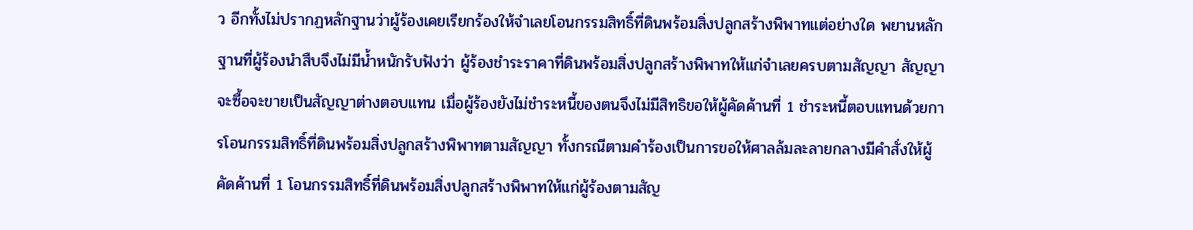ว อีกทั้งไม่ปรากฏหลักฐานว่าผู้ร้องเคยเรียกร้องให้จำเลยโอนกรรมสิทธิ์ที่ดินพร้อมสิ่งปลูกสร้างพิพาทแต่อย่างใด พยานหลักฐานที่ผู้ร้องนำสืบจึงไม่มีน้ำหนักรับฟังว่า ผู้ร้องชำระราคาที่ดินพร้อมสิ่งปลูกสร้างพิพาทให้แก่จำเลยครบตามสัญญา สัญญาจะซื้อจะขายเป็นสัญญาต่างตอบแทน เมื่อผู้ร้องยังไม่ชำระหนี้ของตนจึงไม่มีสิทธิขอให้ผู้คัดค้านที่ 1 ชำระหนี้ตอบแทนด้วยการโอนกรรมสิทธิ์ที่ดินพร้อมสิ่งปลูกสร้างพิพาทตามสัญญา ทั้งกรณีตามคำร้องเป็นการขอให้ศาลล้มละลายกลางมีคำสั่งให้ผู้คัดค้านที่ 1 โอนกรรมสิทธิ์ที่ดินพร้อมสิ่งปลูกสร้างพิพาทให้แก่ผู้ร้องตามสัญ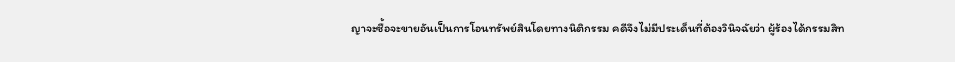ญาจะซื้อจะขายอันเป็นการโอนทรัพย์สินโดยทางนิติกรรม คดีจึงไม่มีประเด็นที่ต้องวินิจฉัยว่า ผู้ร้องได้กรรมสิท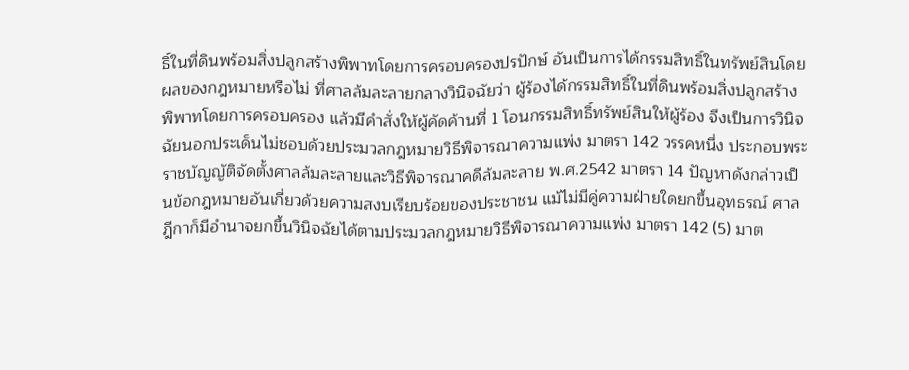ธิ์ในที่ดินพร้อมสิ่งปลูกสร้างพิพาทโดยการครอบครองปรปักษ์ อันเป็นการได้กรรมสิทธิ์ในทรัพย์สินโดยผลของกฎหมายหรือไม่ ที่ศาลล้มละลายกลางวินิจฉัยว่า ผู้ร้องได้กรรมสิทธิ์ในที่ดินพร้อมสิ่งปลูกสร้างพิพาทโดยการครอบครอง แล้วมีคำสั่งให้ผู้คัดค้านที่ 1 โอนกรรมสิทธิ์ทรัพย์สินให้ผู้ร้อง จึงเป็นการวินิจฉัยนอกประเด็นไม่ชอบด้วยประมวลกฎหมายวิธีพิจารณาความแพ่ง มาตรา 142 วรรคหนึ่ง ประกอบพระราชบัญญัติจัดตั้งศาลล้มละลายและวิธีพิจารณาคดีล้มละลาย พ.ศ.2542 มาตรา 14 ปัญหาดังกล่าวเป็นข้อกฎหมายอันเกี่ยวด้วยความสงบเรียบร้อยของประชาชน แม้ไม่มีคู่ความฝ่ายใดยกขึ้นอุทธรณ์ ศาลฎีกาก็มีอำนาจยกขึ้นวินิจฉัยได้ตามประมวลกฎหมายวิธีพิจารณาความแพ่ง มาตรา 142 (5) มาต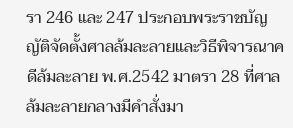รา 246 และ 247 ประกอบพระราชบัญญัติจัดตั้งศาลล้มละลายและวิธีพิจารณาคดีล้มละลาย พ.ศ.2542 มาตรา 28 ที่ศาลล้มละลายกลางมีคำสั่งมา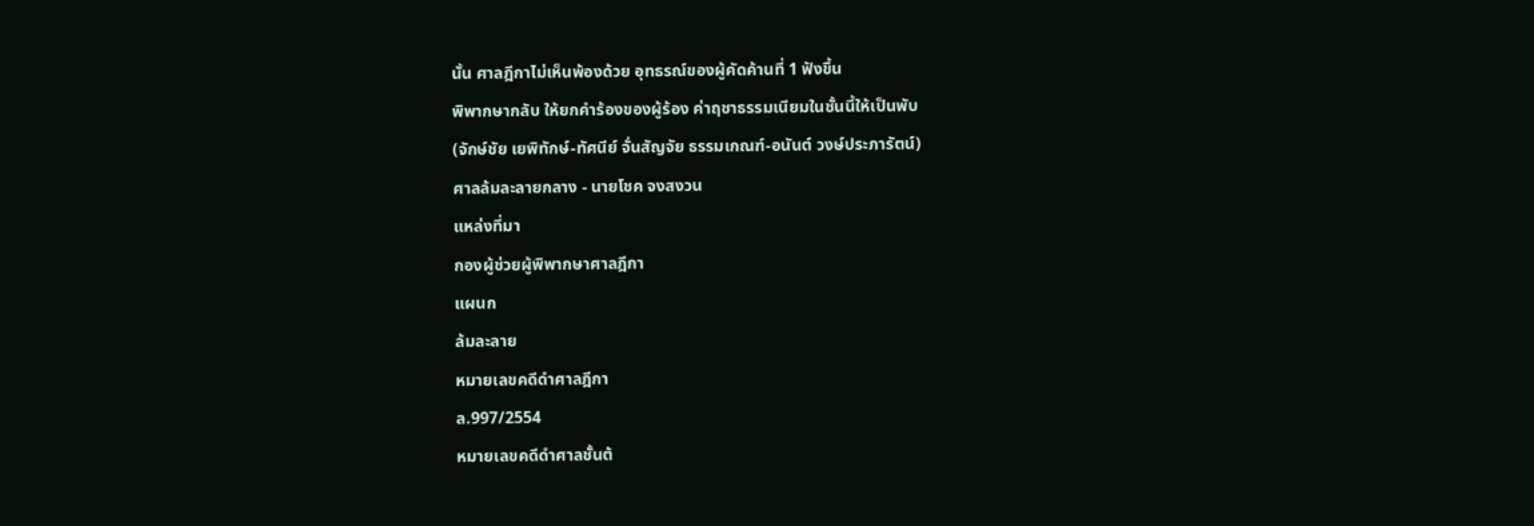นั้น ศาลฎีกาไม่เห็นพ้องด้วย อุทธรณ์ของผู้คัดค้านที่ 1 ฟังขึ้น
พิพากษากลับ ให้ยกคำร้องของผู้ร้อง ค่าฤชาธรรมเนียมในชั้นนี้ให้เป็นพับ
(จักษ์ชัย เยพิทักษ์-ทัศนีย์ จั่นสัญจัย ธรรมเกณฑ์-อนันต์ วงษ์ประภารัตน์)
ศาลล้มละลายกลาง - นายโชค จงสงวน
แหล่งที่มา
กองผู้ช่วยผู้พิพากษาศาลฎีกา
แผนก
ล้มละลาย
หมายเลขคดีดำศาลฎีกา
ล.997/2554
หมายเลขคดีดำศาลชั้นต้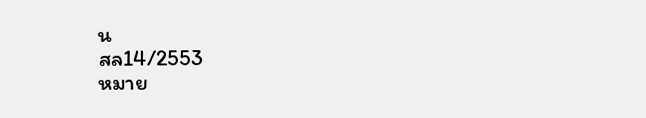น
สล14/2553
หมาย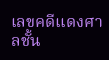เลขคดีแดงศาลชั้น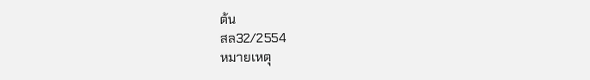ต้น
สล32/2554
หมายเหตุ